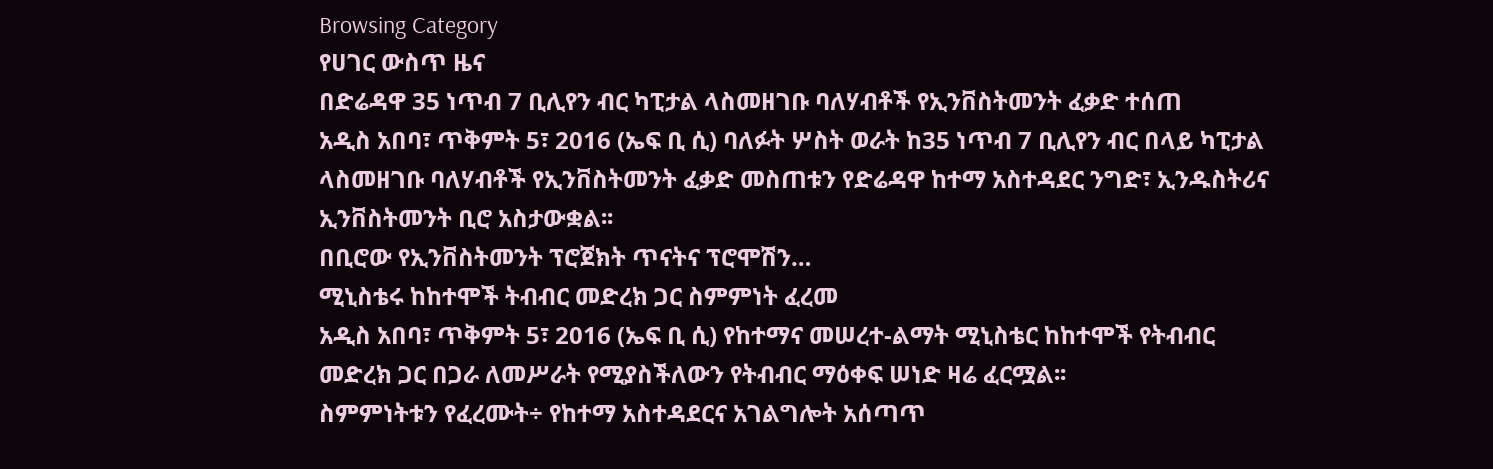Browsing Category
የሀገር ውስጥ ዜና
በድሬዳዋ 35 ነጥብ 7 ቢሊየን ብር ካፒታል ላስመዘገቡ ባለሃብቶች የኢንቨስትመንት ፈቃድ ተሰጠ
አዲስ አበባ፣ ጥቅምት 5፣ 2016 (ኤፍ ቢ ሲ) ባለፉት ሦስት ወራት ከ35 ነጥብ 7 ቢሊየን ብር በላይ ካፒታል ላስመዘገቡ ባለሃብቶች የኢንቨስትመንት ፈቃድ መስጠቱን የድሬዳዋ ከተማ አስተዳደር ንግድ፣ ኢንዱስትሪና ኢንቨስትመንት ቢሮ አስታውቋል፡፡
በቢሮው የኢንቨስትመንት ፕሮጀክት ጥናትና ፕሮሞሽን…
ሚኒስቴሩ ከከተሞች ትብብር መድረክ ጋር ስምምነት ፈረመ
አዲስ አበባ፣ ጥቅምት 5፣ 2016 (ኤፍ ቢ ሲ) የከተማና መሠረተ-ልማት ሚኒስቴር ከከተሞች የትብብር መድረክ ጋር በጋራ ለመሥራት የሚያስችለውን የትብብር ማዕቀፍ ሠነድ ዛሬ ፈርሟል፡፡
ስምምነትቱን የፈረሙት÷ የከተማ አስተዳደርና አገልግሎት አሰጣጥ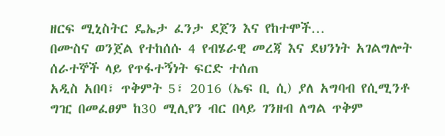ዘርፍ ሚኒስትር ዴኤታ ፈንታ ደጀን እና የከተሞች…
በሙስና ወንጀል የተከሰሱ 4 የብሄራዊ መረጃ እና ደህንነት አገልግሎት ሰራተኞች ላይ የጥፋተኝነት ፍርድ ተሰጠ
አዲስ አበባ፣ ጥቅምት 5፣ 2016 (ኤፍ ቢ ሲ) ያለ አግባብ የሲሚንቶ ግዢ በመፈፀም ከ30 ሚሊየን ብር በላይ ገንዘብ ለግል ጥቅም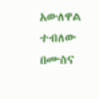አውለዋል ተብለው በሙስና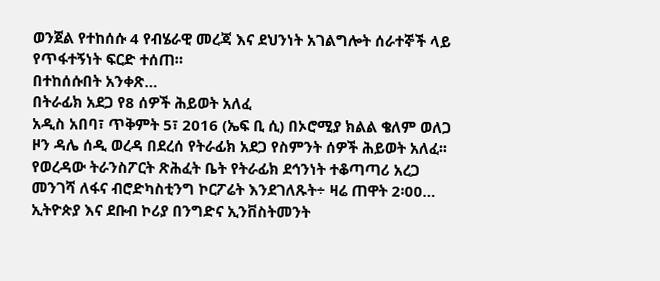ወንጀል የተከሰሱ 4 የብሄራዊ መረጃ እና ደህንነት አገልግሎት ሰራተኞች ላይ የጥፋተኝነት ፍርድ ተሰጠ።
በተከሰሱበት አንቀጽ…
በትራፊክ አደጋ የ8 ሰዎች ሕይወት አለፈ
አዲስ አበባ፣ ጥቅምት 5፣ 2016 (ኤፍ ቢ ሲ) በኦሮሚያ ክልል ቄለም ወለጋ ዞን ዳሌ ሰዲ ወረዳ በደረሰ የትራፊክ አደጋ የስምንት ሰዎች ሕይወት አለፈ፡፡
የወረዳው ትራንስፖርት ጽሕፈት ቤት የትራፊክ ደኅንነት ተቆጣጣሪ አረጋ መንገሻ ለፋና ብሮድካስቲንግ ኮርፖሬት እንደገለጹት÷ ዛሬ ጠዋት 2፡00…
ኢትዮጵያ እና ደቡብ ኮሪያ በንግድና ኢንቨስትመንት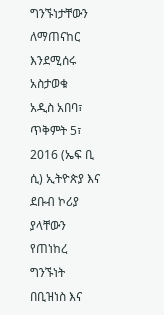ግንኙነታቸውን ለማጠናከር እንደሚሰሩ አስታወቁ
አዲስ አበባ፣ ጥቅምት 5፣ 2016 (ኤፍ ቢ ሲ) ኢትዮጵያ እና ደቡብ ኮሪያ ያላቸውን የጠነከረ ግንኙነት በቢዝነስ እና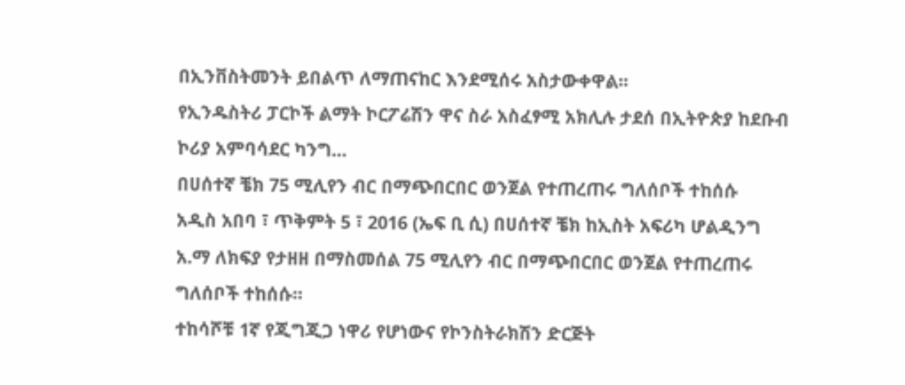በኢንቨስትመንት ይበልጥ ለማጠናከር እንደሚሰሩ አስታውቀዋል፡፡
የኢንዱስትሪ ፓርኮች ልማት ኮርፖሬሽን ዋና ስራ አስፈፃሚ አክሊሉ ታደሰ በኢትዮጵያ ከደቡብ ኮሪያ አምባሳደር ካንግ…
በሀሰተኛ ቼክ 75 ሚሊየን ብር በማጭበርበር ወንጀል የተጠረጠሩ ግለሰቦች ተከሰሱ
አዲስ አበባ ፣ ጥቅምት 5 ፣ 2016 (ኤፍ ቢ ሲ) በሀሰተኛ ቼክ ከኢስት አፍሪካ ሆልዲንግ አ.ማ ለክፍያ የታዘዘ በማስመሰል 75 ሚሊየን ብር በማጭበርበር ወንጀል የተጠረጠሩ ግለሰቦች ተከሰሱ።
ተከሳሾቹ 1ኛ የጂግጂጋ ነዋሪ የሆነውና የኮንስትራክሽን ድርጅት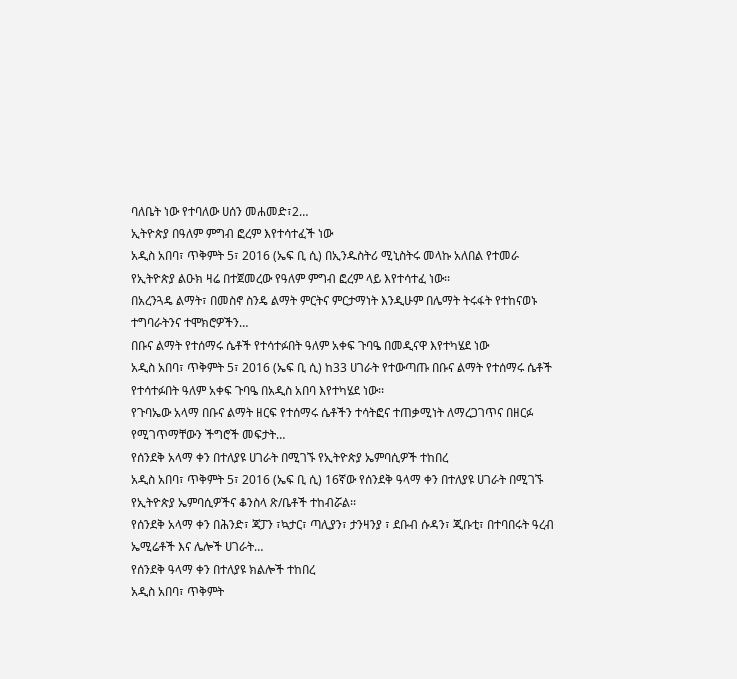ባለቤት ነው የተባለው ሀሰን መሐመድ፣2…
ኢትዮጵያ በዓለም ምግብ ፎረም እየተሳተፈች ነው
አዲስ አበባ፣ ጥቅምት 5፣ 2016 (ኤፍ ቢ ሲ) በኢንዱስትሪ ሚኒስትሩ መላኩ አለበል የተመራ የኢትዮጵያ ልዑክ ዛሬ በተጀመረው የዓለም ምግብ ፎረም ላይ እየተሳተፈ ነው፡፡
በአረንጓዴ ልማት፣ በመስኖ ስንዴ ልማት ምርትና ምርታማነት እንዲሁም በሌማት ትሩፋት የተከናወኑ ተግባራትንና ተሞክሮዎችን…
በቡና ልማት የተሰማሩ ሴቶች የተሳተፉበት ዓለም አቀፍ ጉባዔ በመዲናዋ እየተካሄደ ነው
አዲስ አበባ፣ ጥቅምት 5፣ 2016 (ኤፍ ቢ ሲ) ከ33 ሀገራት የተውጣጡ በቡና ልማት የተሰማሩ ሴቶች የተሳተፉበት ዓለም አቀፍ ጉባዔ በአዲስ አበባ እየተካሄደ ነው፡፡
የጉባኤው አላማ በቡና ልማት ዘርፍ የተሰማሩ ሴቶችን ተሳትፎና ተጠቃሚነት ለማረጋገጥና በዘርፉ የሚገጥማቸውን ችግሮች መፍታት…
የሰንደቅ አላማ ቀን በተለያዩ ሀገራት በሚገኙ የኢትዮጵያ ኤምባሲዎች ተከበረ
አዲስ አበባ፣ ጥቅምት 5፣ 2016 (ኤፍ ቢ ሲ) 16ኛው የሰንደቅ ዓላማ ቀን በተለያዩ ሀገራት በሚገኙ የኢትዮጵያ ኤምባሲዎችና ቆንስላ ጽ/ቤቶች ተከብሯል፡፡
የሰንደቅ አላማ ቀን በሕንድ፣ ጃፓን ፣ኳታር፣ ጣሊያን፣ ታንዛንያ ፣ ደቡብ ሱዳን፣ ጂቡቲ፣ በተባበሩት ዓረብ ኤሚሬቶች እና ሌሎች ሀገራት…
የሰንደቅ ዓላማ ቀን በተለያዩ ክልሎች ተከበረ
አዲስ አበባ፣ ጥቅምት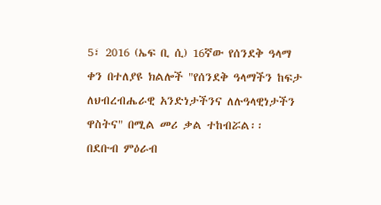5፣ 2016 (ኤፍ ቢ ሲ) 16ኛው የሰንደቅ ዓላማ ቀን በተለያዩ ክልሎች "የሰንደቅ ዓላማችን ከፍታ ለህብረብሔራዊ አንድነታችንና ለሉዓላዊነታችን ዋስትና" በሚል መሪ ቃል ተከብሯል፡፡
በደቡብ ምዕራብ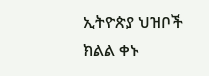ኢትዮጵያ ህዝቦች ክልል ቀኑ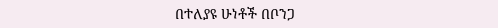በተለያዩ ሁነቶች በቦንጋ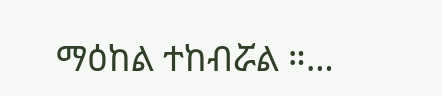ማዕከል ተከብሯል ።…